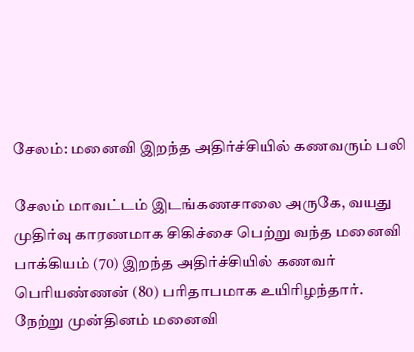சேலம்: மனைவி இறந்த அதிர்ச்சியில் கணவரும் பலி

சேலம் மாவட்டம் இடங்கணசாலை அருகே, வயது முதிர்வு காரணமாக சிகிச்சை பெற்று வந்த மனைவி பாக்கியம் (70) இறந்த அதிர்ச்சியில் கணவர் பெரியண்ணன் (80) பரிதாபமாக உயிரிழந்தார். நேற்று முன்தினம் மனைவி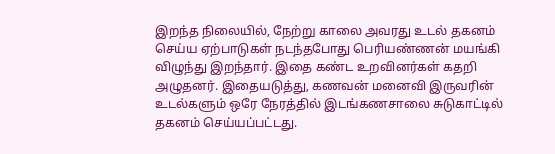இறந்த நிலையில், நேற்று காலை அவரது உடல் தகனம் செய்ய ஏற்பாடுகள் நடந்தபோது பெரியண்ணன் மயங்கி விழுந்து இறந்தார். இதை கண்ட உறவினர்கள் கதறி அழுதனர். இதையடுத்து, கணவன் மனைவி இருவரின் உடல்களும் ஒரே நேரத்தில் இடங்கணசாலை சுடுகாட்டில் தகனம் செய்யப்பட்டது.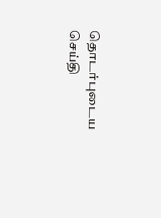தொடர்புடைய செய்தி